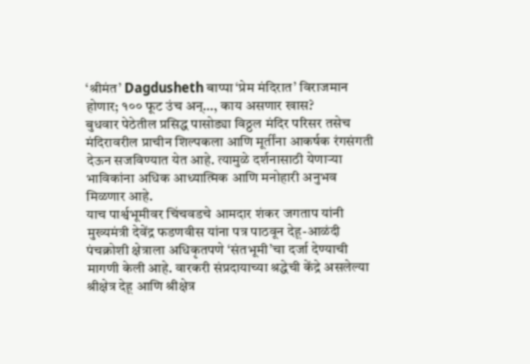‘श्रीमंत’ Dagdusheth बाप्पा ‘प्रेम मंदिरात’ विराजमान होणार; १०० फूट उंच अन्…, काय असणार खास?
बुधवार पेठेतील प्रसिद्ध पासोड्या विठ्ठल मंदिर परिसर तसेच मंदिरावरील प्राचीन शिल्पकला आणि मूर्तींना आकर्षक रंगसंगती देऊन सजविण्यात येत आहे. त्यामुळे दर्शनासाठी येणाऱ्या भाविकांना अधिक आध्यात्मिक आणि मनोहारी अनुभव मिळणार आहे.
याच पार्श्वभूमीवर चिंचवडचे आमदार शंकर जगताप यांनी मुख्यमंत्री देवेंद्र फडणवीस यांना पत्र पाठवून देहू-आळंदी पंचक्रोशी क्षेत्राला अधिकृतपणे ‘संतभूमी’चा दर्जा देण्याची मागणी केली आहे. वारकरी संप्रदायाच्या श्रद्धेची केंद्रे असलेल्या श्रीक्षेत्र देहू आणि श्रीक्षेत्र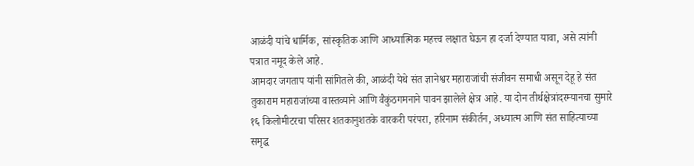आळंदी यांचे धार्मिक, सांस्कृतिक आणि आध्यात्मिक महत्त्व लक्षात घेऊन हा दर्जा देण्यात यावा, असे त्यांनी पत्रात नमूद केले आहे.
आमदार जगताप यांनी सांगितले की, आळंदी येथे संत ज्ञानेश्वर महाराजांची संजीवन समाधी असून देहू हे संत तुकाराम महाराजांच्या वास्तव्याने आणि वैकुंठगमनाने पावन झालेले क्षेत्र आहे. या दोन तीर्थक्षेत्रांदरम्यानचा सुमारे १६ किलोमीटरचा परिसर शतकानुशतके वारकरी परंपरा, हरिनाम संकीर्तन, अध्यात्म आणि संत साहित्याच्या समृद्ध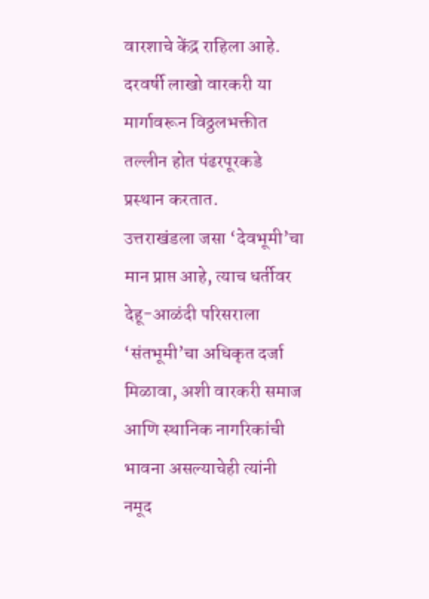वारशाचे केंद्र राहिला आहे. दरवर्षी लाखो वारकरी या मार्गावरून विठ्ठलभक्तीत तल्लीन होत पंढरपूरकडे प्रस्थान करतात.
उत्तराखंडला जसा ‘देवभूमी’चा मान प्राप्त आहे, त्याच धर्तीवर देहू-आळंदी परिसराला ‘संतभूमी’चा अधिकृत दर्जा मिळावा, अशी वारकरी समाज आणि स्थानिक नागरिकांची भावना असल्याचेही त्यांनी नमूद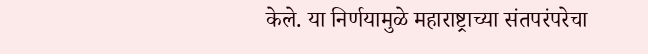केले. या निर्णयामुळे महाराष्ट्राच्या संतपरंपरेचा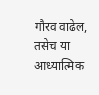गौरव वाढेल, तसेच या आध्यात्मिक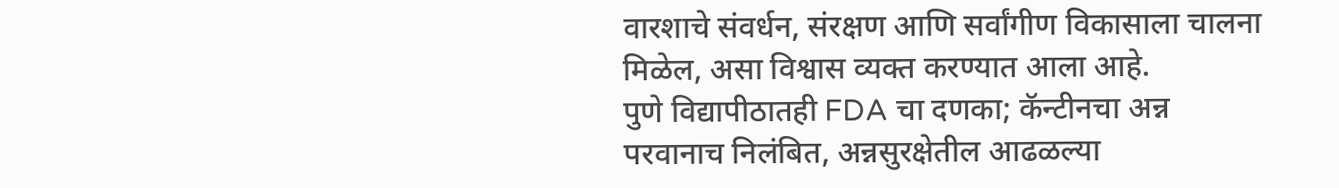वारशाचे संवर्धन, संरक्षण आणि सर्वांगीण विकासाला चालना मिळेल, असा विश्वास व्यक्त करण्यात आला आहे.
पुणे विद्यापीठातही FDA चा दणका; कॅन्टीनचा अन्न परवानाच निलंबित, अन्नसुरक्षेतील आढळल्या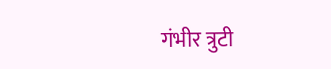गंभीर त्रुटी